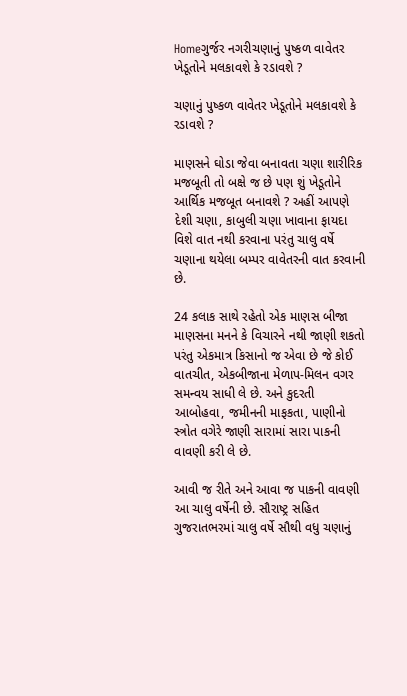Homeગુર્જર નગરીચણાનું પુષ્કળ વાવેતર ખેડૂતોને મલકાવશે કે રડાવશે ?

ચણાનું પુષ્કળ વાવેતર ખેડૂતોને મલકાવશે કે રડાવશે ?

માણસને ઘોડા જેવા બનાવતા ચણા શારીરિક મજબૂતી તો બક્ષે જ છે પણ શું ખેડૂતોને આર્થિક મજબૂત બનાવશે ? અહીં આપણે દેશી ચણા, કાબુલી ચણા ખાવાના ફાયદા વિશે વાત નથી કરવાના પરંતુ ચાલુ વર્ષે ચણાના થયેલા બમ્પર વાવેતરની વાત કરવાની છે.

24 કલાક સાથે રહેતો એક માણસ બીજા માણસના મનને કે વિચારને નથી જાણી શકતો પરંતુ એકમાત્ર કિસાનો જ એવા છે જે કોઈ વાતચીત, એકબીજાના મેળાપ-મિલન વગર સમન્વય સાધી લે છે. અને કુદરતી આબોહવા, જમીનની માફકતા, પાણીનો સ્ત્રોત વગેરે જાણી સારામાં સારા પાકની વાવણી કરી લે છે.

આવી જ રીતે અને આવા જ પાકની વાવણી આ ચાલુ વર્ષેની છે. સૌરાષ્ટ્ર સહિત ગુજરાતભરમાં ચાલુ વર્ષે સૌથી વધુ ચણાનું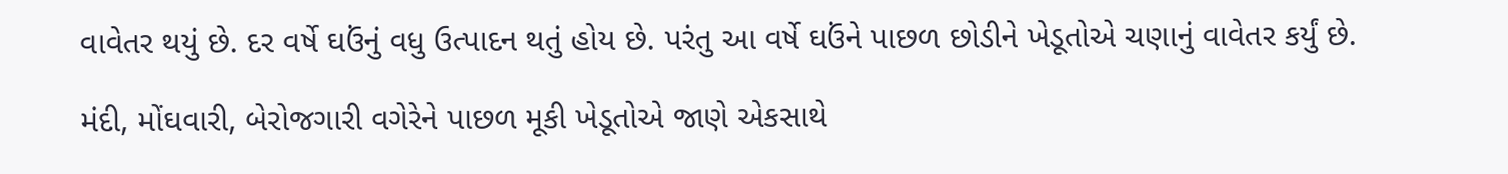વાવેતર થયું છે. દર વર્ષે ઘઉંનું વધુ ઉત્પાદન થતું હોય છે. પરંતુ આ વર્ષે ઘઉંને પાછળ છોડીને ખેડૂતોએ ચણાનું વાવેતર કર્યું છે.

મંદી, મોંઘવારી, બેરોજગારી વગેરેને પાછળ મૂકી ખેડૂતોએ જાણે એકસાથે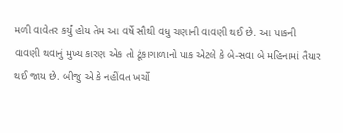મળી વાવેતર કર્યું હોય તેમ આ વર્ષે સૌથી વધુ ચણાની વાવણી થઈ છે. આ પાકની વાવણી થવાનું મુખ્ય કારણ એક તો ટૂંકાગાળાનો પાક એટલે કે બે-સવા બે મહિનામાં તૈયાર થઈ જાય છે. બીજુ એ કે નહીંવત ખર્ચો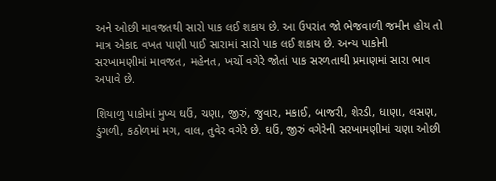અને ઓછી માવજતથી સારો પાક લઈ શકાય છે. આ ઉપરાંત જો ભેજવાળી જમીન હોય તો માત્ર એકાદ વખત પાણી પાઈ સારામાં સારો પાક લઈ શકાય છે. અન્ય પાકોની સરખામણીમાં માવજત, મહેનત, ખર્ચો વગેરે જોતાં પાક સરળતાથી પ્રમાણમાં સારા ભાવ અપાવે છે.

શિયાળુ પાકોમાં મુખ્ય ઘઉં, ચણા, જીરું, જુવાર, મકાઈ, બાજરી, શેરડી, ધાણા, લસણ, ડુંગળી, કઠોળમાં મગ, વાલ, તુવેર વગેરે છે. ઘઉં, જીરું વગેરેની સરખામણીમાં ચણા ઓછી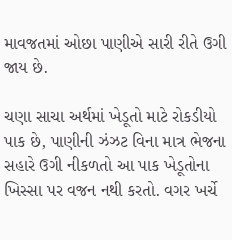માવજતમાં ઓછા પાણીએ સારી રીતે ઉગી જાય છે.

ચણા સાચા અર્થમાં ખેડૂતો માટે રોકડીયો પાક છે, પાણીની ઝંઝટ વિના માત્ર ભેજના સહારે ઉગી નીકળતો આ પાક ખેડૂતોના ખિસ્સા પર વજન નથી કરતો. વગર ખર્ચે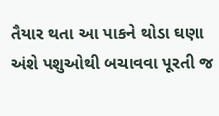તૈયાર થતા આ પાકને થોડા ઘણા અંશે પશુઓથી બચાવવા પૂરતી જ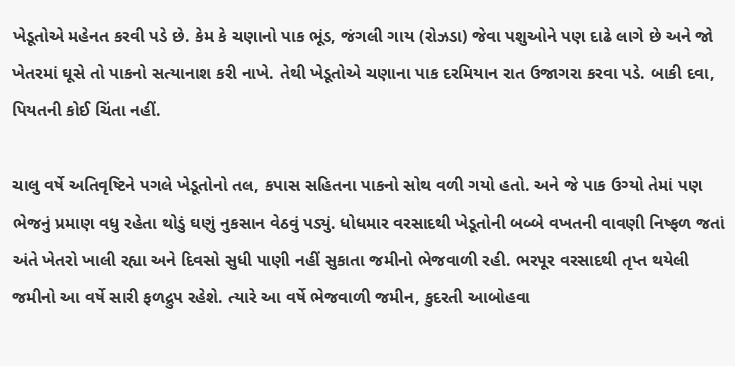ખેડૂતોએ મહેનત કરવી પડે છે. કેમ કે ચણાનો પાક ભૂંડ, જંગલી ગાય (રોઝડા) જેવા પશુઓને પણ દાઢે લાગે છે અને જો ખેતરમાં ઘૂસે તો પાકનો સત્યાનાશ કરી નાખે. તેથી ખેડૂતોએ ચણાના પાક દરમિયાન રાત ઉજાગરા કરવા પડે. બાકી દવા, પિયતની કોઈ ચિંતા નહીં.

ચાલુ વર્ષે અતિવૃષ્ટિને પગલે ખેડૂતોનો તલ, કપાસ સહિતના પાકનો સોથ વળી ગયો હતો. અને જે પાક ઉગ્યો તેમાં પણ ભેજનું પ્રમાણ વધુ રહેતા થોડું ઘણું નુકસાન વેઠવું પડ્યું. ધોધમાર વરસાદથી ખેડૂતોની બબ્બે વખતની વાવણી નિષ્ફળ જતાં અંતે ખેતરો ખાલી રહ્યા અને દિવસો સુધી પાણી નહીં સુકાતા જમીનો ભેજવાળી રહી. ભરપૂર વરસાદથી તૃપ્ત થયેલી જમીનો આ વર્ષે સારી ફળદ્રુપ રહેશે. ત્યારે આ વર્ષે ભેજવાળી જમીન, કુદરતી આબોહવા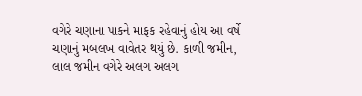વગેરે ચણાના પાકને માફક રહેવાનું હોય આ વર્ષે ચણાનું મબલખ વાવેતર થયું છે. કાળી જમીન, લાલ જમીન વગેરે અલગ અલગ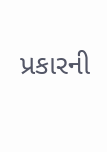પ્રકારની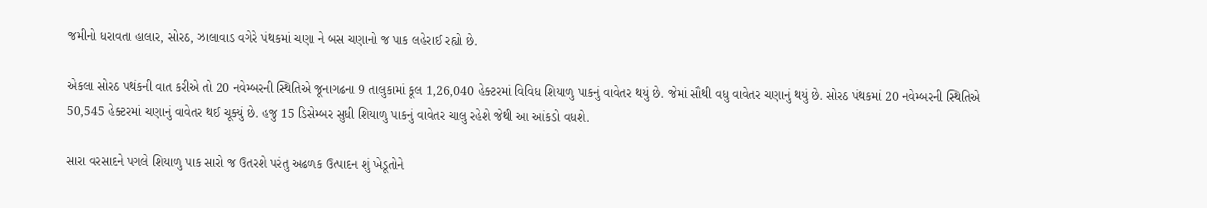જમીનો ધરાવતા હાલાર, સોરઠ, ઝાલાવાડ વગેરે પંથકમાં ચણા ને બસ ચણાનો જ પાક લહેરાઈ રહ્યો છે.

એકલા સોરઠ પથંકની વાત કરીએ તો 20 નવેમ્બરની સ્થિતિએ જૂનાગઢના 9 તાલુકામાં કૂલ 1,26,040 હેક્ટરમાં વિવિધ શિયાળુ પાકનું વાવેતર થયું છે. જેમાં સૌથી વધુ વાવેતર ચણાનું થયું છે. સોરઠ પંથકમાં 20 નવેમ્બરની સ્થિતિએ 50,545 હેક્ટરમાં ચણાનું વાવેતર થઈ ચૂક્યું છે. હજુ 15 ડિસેમ્બર સુધી શિયાળુ પાકનું વાવેતર ચાલુ રહેશે જેથી આ આંકડો વધશે.

સારા વરસાદને પગલે શિયાળુ પાક સારો જ ઉતરશે પરંતુ અઢળક ઉત્પાદન શું ખેડૂતોને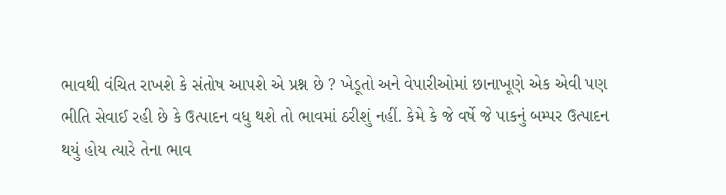ભાવથી વંચિત રાખશે કે સંતોષ આપશે એ પ્રશ્ન છે ? ખેડૂતો અને વેપારીઓમાં છાનાખૂણે એક એવી પણ ભીતિ સેવાઈ રહી છે કે ઉત્પાદન વધુ થશે તો ભાવમાં ઠરીશું નહીં. કેમે કે જે વર્ષે જે પાકનું બમ્પર ઉત્પાદન થયું હોય ત્યારે તેના ભાવ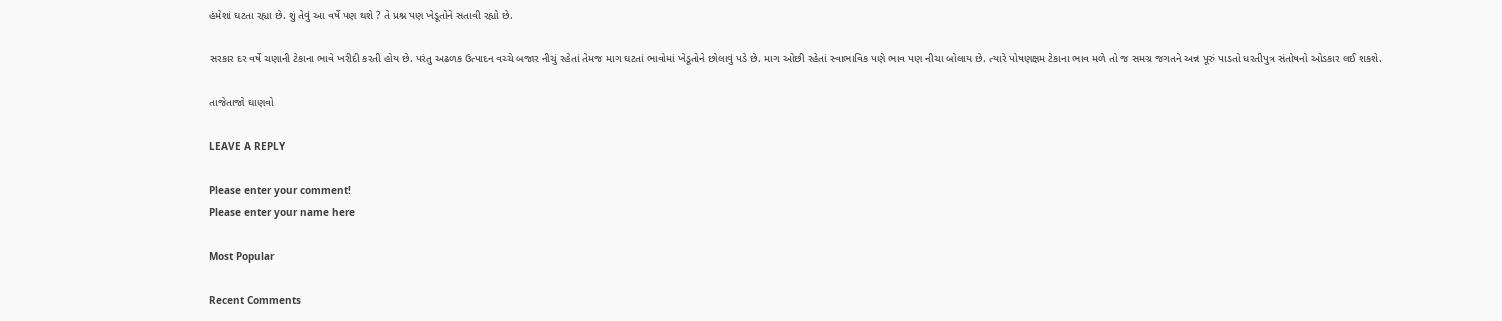હંમેશાં ઘટતા રહ્યા છે. શું તેવું આ વર્ષે પણ થશે ? તે પ્રશ્ન પણ ખેડૂતોને સતાવી રહ્યો છે.

સરકાર દર વર્ષે ચણાની ટેકાના ભાવે ખરીદી કરતી હોય છે. પરંતુ અઢળક ઉત્પાદન વચ્ચે બજાર નીચું રહેતાં તેમજ માગ ઘટતાં ભાવોમાં ખેડૂતોને છોલાવું પડે છે. માગ ઓછી રહેતાં સ્વાભાવિક પણે ભાવ પણ નીચા બોલાય છે. ત્યારે પોષણક્ષમ ટેકાના ભાવ મળે તો જ સમગ્ર જગતને અન્ન પૂરું પાડતો ધરતીપુત્ર સંતોષનો ઓડકાર લઈ શકશે.

તાજેતાજો ઘાણવો

LEAVE A REPLY

Please enter your comment!
Please enter your name here

Most Popular

Recent Comments